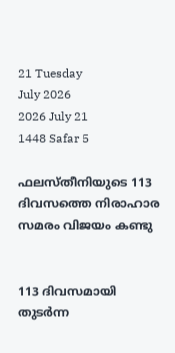21 Tuesday
July 2026
2026 July 21
1448 Safar 5

ഫലസ്തീനിയുടെ 113 ദിവസത്തെ നിരാഹാര സമരം വിജയം കണ്ടു


113 ദിവസമായി തുടര്‍ന്ന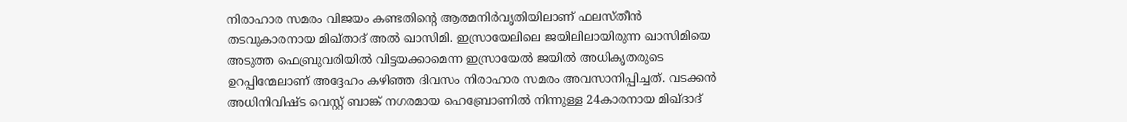നിരാഹാര സമരം വിജയം കണ്ടതിന്റെ ആത്മനിര്‍വൃതിയിലാണ് ഫലസ്തീന്‍ തടവുകാരനായ മിഖ്താദ് അല്‍ ഖാസിമി. ഇസ്രായേലിലെ ജയിലിലായിരുന്ന ഖാസിമിയെ അടുത്ത ഫെബ്രുവരിയില്‍ വിട്ടയക്കാമെന്ന ഇസ്രായേല്‍ ജയില്‍ അധികൃതരുടെ ഉറപ്പിന്മേലാണ് അദ്ദേഹം കഴിഞ്ഞ ദിവസം നിരാഹാര സമരം അവസാനിപ്പിച്ചത്. വടക്കന്‍ അധിനിവിഷ്ട വെസ്റ്റ് ബാങ്ക് നഗരമായ ഹെബ്രോണില്‍ നിന്നുള്ള 24കാരനായ മിഖ്ദാദ്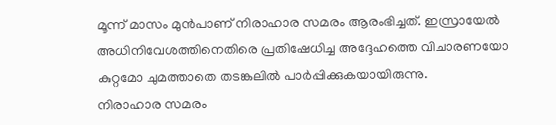മൂന്ന് മാസം മുന്‍പാണ് നിരാഹാര സമരം ആരംഭിച്ചത്. ഇസ്രായേല്‍ അധിനിവേശത്തിനെതിരെ പ്രതിഷേധിച്ച അദ്ദേഹത്തെ വിചാരണയോ കുറ്റമോ ചുമത്താതെ തടങ്കലില്‍ പാര്‍പ്പിക്കുകയായിരുന്നു.
നിരാഹാര സമരം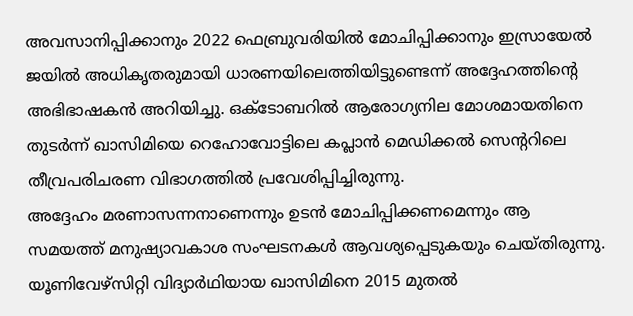അവസാനിപ്പിക്കാനും 2022 ഫെബ്രുവരിയില്‍ മോചിപ്പിക്കാനും ഇസ്രായേല്‍ ജയില്‍ അധികൃതരുമായി ധാരണയിലെത്തിയിട്ടുണ്ടെന്ന് അദ്ദേഹത്തിന്റെ അഭിഭാഷകന്‍ അറിയിച്ചു. ഒക്ടോബറില്‍ ആരോഗ്യനില മോശമായതിനെ തുടര്‍ന്ന് ഖാസിമിയെ റെഹോവോട്ടിലെ കപ്ലാന്‍ മെഡിക്കല്‍ സെന്ററിലെ തീവ്രപരിചരണ വിഭാഗത്തില്‍ പ്രവേശിപ്പിച്ചിരുന്നു.
അദ്ദേഹം മരണാസന്നനാണെന്നും ഉടന്‍ മോചിപ്പിക്കണമെന്നും ആ സമയത്ത് മനുഷ്യാവകാശ സംഘടനകള്‍ ആവശ്യപ്പെടുകയും ചെയ്തിരുന്നു. യൂണിവേഴ്‌സിറ്റി വിദ്യാര്‍ഥിയായ ഖാസിമിനെ 2015 മുതല്‍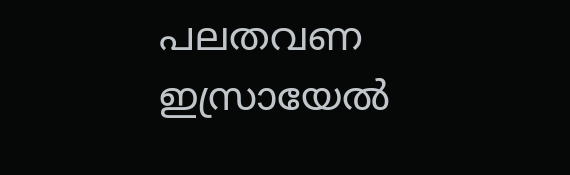പലതവണ ഇസ്രായേല്‍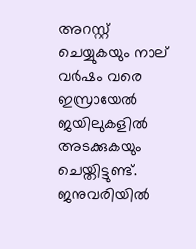അറസ്റ്റ് ചെയ്യുകയും നാല് വര്‍ഷം വരെ ഇസ്രായേല്‍ ജയിലുകളില്‍ അടക്കുകയും ചെയ്തിട്ടുണ്ട്. ജനുവരിയില്‍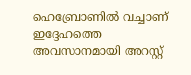ഹെബ്രോണില്‍ വച്ചാണ് ഇദ്ദേഹത്തെ അവസാനമായി അറസ്റ്റ്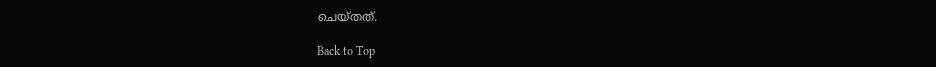ചെയ്തത്.

Back to Top